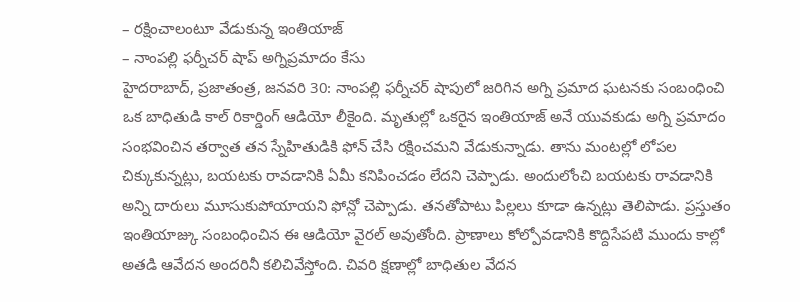– రక్షించాలంటూ వేడుకున్న ఇంతియాజ్
– నాంపల్లి ఫర్నీచర్ షాప్ అగ్నిప్రమాదం కేసు
హైదరాబాద్, ప్రజాతంత్ర, జనవరి 30: నాంపల్లి ఫర్నీచర్ షాపులో జరిగిన అగ్ని ప్రమాద ఘటనకు సంబంధించి ఒక బాధితుడి కాల్ రికార్డింగ్ ఆడియో లీకైంది. మృతుల్లో ఒకరైన ఇంతియాజ్ అనే యువకుడు అగ్ని ప్రమాదం సంభవించిన తర్వాత తన స్నేహితుడికి ఫోన్ చేసి రక్షించమని వేడుకున్నాడు. తాను మంటల్లో లోపల చిక్కుకున్నట్లు, బయటకు రావడానికి ఏమీ కనిపించడం లేదని చెప్పాడు. అందులోంచి బయటకు రావడానికి అన్ని దారులు మూసుకుపోయాయని ఫోన్లో చెప్పాడు. తనతోపాటు పిల్లలు కూడా ఉన్నట్లు తెలిపాడు. ప్రస్తుతం ఇంతియాజ్కు సంబంధించిన ఈ ఆడియో వైరల్ అవుతోంది. ప్రాణాలు కోల్పోవడానికి కొద్దిసేపటి ముందు కాల్లో అతడి ఆవేదన అందరినీ కలిచివేస్తోంది. చివరి క్షణాల్లో బాధితుల వేదన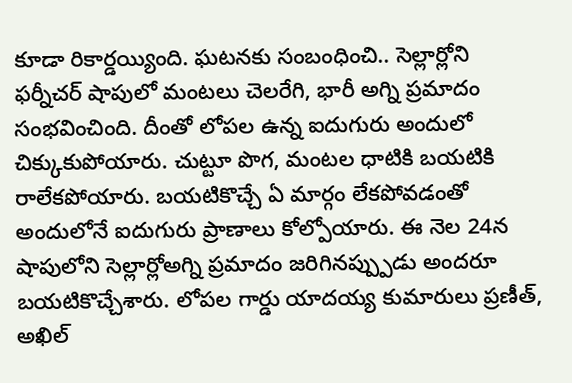కూడా రికార్డయ్యింది. ఘటనకు సంబంధించి.. సెల్లార్లోని ఫర్నీచర్ షాపులో మంటలు చెలరేగి, భారీ అగ్ని ప్రమాదం సంభవించింది. దీంతో లోపల ఉన్న ఐదుగురు అందులో చిక్కుకుపోయారు. చుట్టూ పొగ, మంటల ధాటికి బయటికి రాలేకపోయారు. బయటికొచ్చే ఏ మార్గం లేకపోవడంతో అందులోనే ఐదుగురు ప్రాణాలు కోల్పోయారు. ఈ నెల 24న షాపులోని సెల్లార్లోఅగ్ని ప్రమాదం జరిగినప్ప్పుడు అందరూ బయటికొచ్చేశారు. లోపల గార్డు యాదయ్య కుమారులు ప్రణీత్, అఖిల్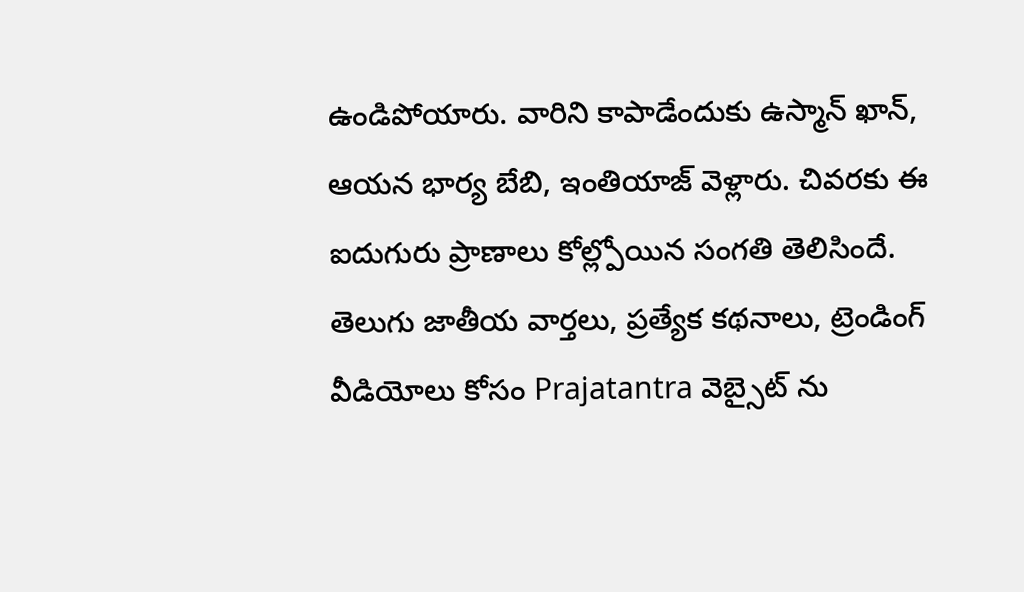ఉండిపోయారు. వారిని కాపాడేందుకు ఉస్మాన్ ఖాన్, ఆయన భార్య బేబి, ఇంతియాజ్ వెళ్లారు. చివరకు ఈ ఐదుగురు ప్రాణాలు కోల్ల్పోయిన సంగతి తెలిసిందే.
తెలుగు జాతీయ వార్తలు, ప్రత్యేక కథనాలు, ట్రెండింగ్ వీడియోలు కోసం Prajatantra వెబ్సైట్ ను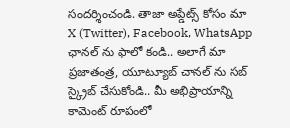సందర్శించండి. తాజా అప్డేట్స్ కోసం మా X (Twitter), Facebook, WhatsApp ఛానల్ ను ఫాలో కండి.. అలాగే మా ప్రజాతంత్ర, యూట్యూబ్ చానల్ ను సబ్ స్క్రైబ్ చేసుకోండి.. మీ అభిప్రాయాన్ని కామెంట్ రూపంలో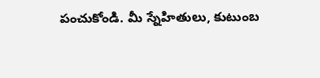పంచుకోండి. మీ స్నేహితులు, కుటుంబ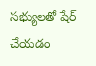సభ్యులతో షేర్ చేయడం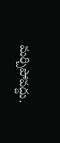మర్చిపోవద్దు.